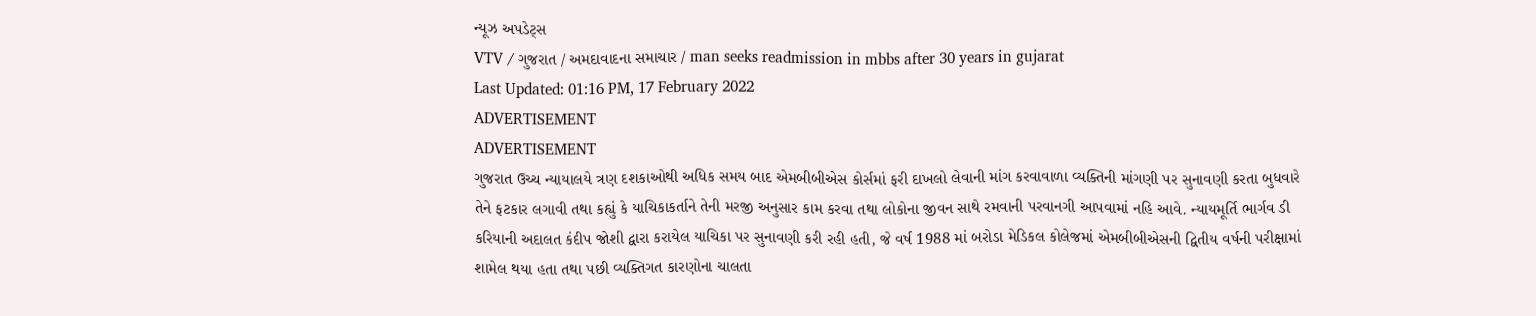ન્યૂઝ અપડેટ્સ
VTV / ગુજરાત / અમદાવાદના સમાચાર / man seeks readmission in mbbs after 30 years in gujarat
Last Updated: 01:16 PM, 17 February 2022
ADVERTISEMENT
ADVERTISEMENT
ગુજરાત ઉચ્ચ ન્યાયાલયે ત્રણ દશકાઓથી અધિક સમય બાદ એમબીબીએસ કોર્સમાં ફરી દાખલો લેવાની માંગ કરવાવાળા વ્યક્તિની માંગણી પર સુનાવણી કરતા બુધવારે તેને ફટકાર લગાવી તથા કહ્યું કે યાચિકાકર્તાને તેની મરજી અનુસાર કામ કરવા તથા લોકોના જીવન સાથે રમવાની પરવાનગી આપવામાં નહિ આવે. ન્યાયમૂર્તિ ભાર્ગવ ડી કરિયાની અદાલત કંદીપ જોશી દ્વારા કરાયેલ યાચિકા પર સુનાવણી કરી રહી હતી, જે વર્ષ 1988 માં બરોડા મેડિકલ કોલેજમાં એમબીબીએસની દ્વિતીય વર્ષની પરીક્ષામાં શામેલ થયા હતા તથા પછી વ્યક્તિગત કારણોના ચાલતા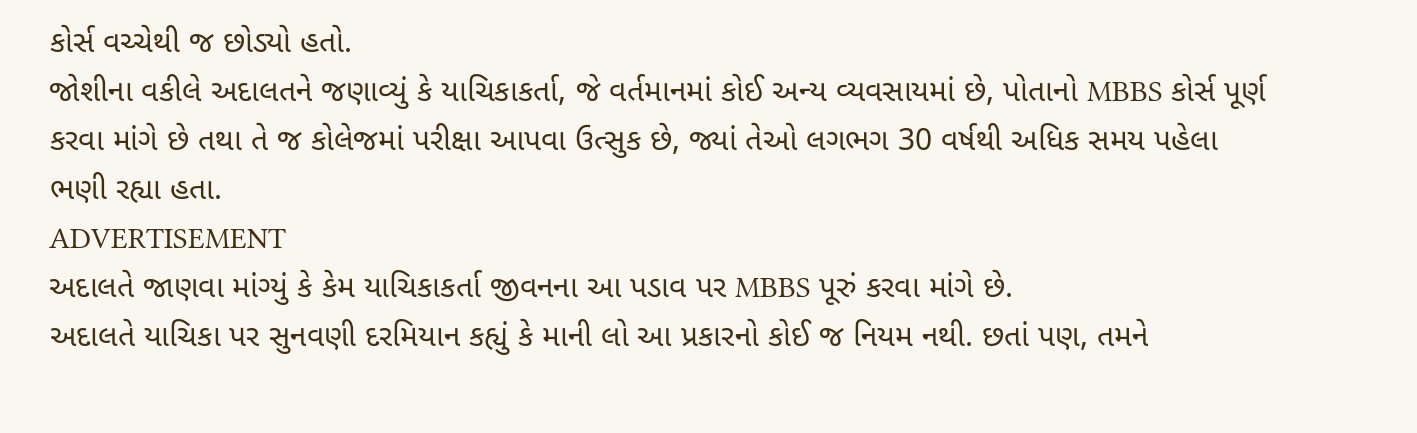કોર્સ વચ્ચેથી જ છોડ્યો હતો.
જોશીના વકીલે અદાલતને જણાવ્યું કે યાચિકાકર્તા, જે વર્તમાનમાં કોઈ અન્ય વ્યવસાયમાં છે, પોતાનો MBBS કોર્સ પૂર્ણ કરવા માંગે છે તથા તે જ કોલેજમાં પરીક્ષા આપવા ઉત્સુક છે, જ્યાં તેઓ લગભગ 30 વર્ષથી અધિક સમય પહેલા ભણી રહ્યા હતા.
ADVERTISEMENT
અદાલતે જાણવા માંગ્યું કે કેમ યાચિકાકર્તા જીવનના આ પડાવ પર MBBS પૂરું કરવા માંગે છે.
અદાલતે યાચિકા પર સુનવણી દરમિયાન કહ્યું કે માની લો આ પ્રકારનો કોઈ જ નિયમ નથી. છતાં પણ, તમને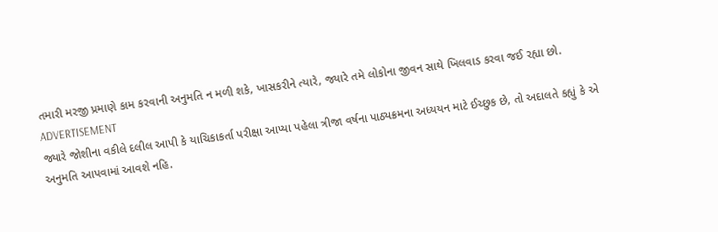તમારી મરજી પ્રમાણે કામ કરવાની અનુમતિ ન મળી શકે, ખાસકરીને ત્યારે, જ્યારે તમે લોકોના જીવન સાથે ખિલવાડ કરવા જઈ રહ્યા છો.
ADVERTISEMENT
જ્યારે જોશીના વકીલે દલીલ આપી કે યાચિકાકર્તા પરીક્ષા આપ્યા પહેલા ત્રીજા વર્ષના પાઠ્યક્રમના અધ્યયન માટે ઈચ્છુક છે, તો અદાલતે કહ્યું કે એ અનુમતિ આપવામાં આવશે નહિ.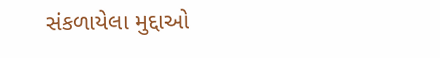સંકળાયેલા મુદ્દાઓ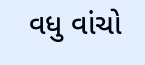વધુ વાંચો